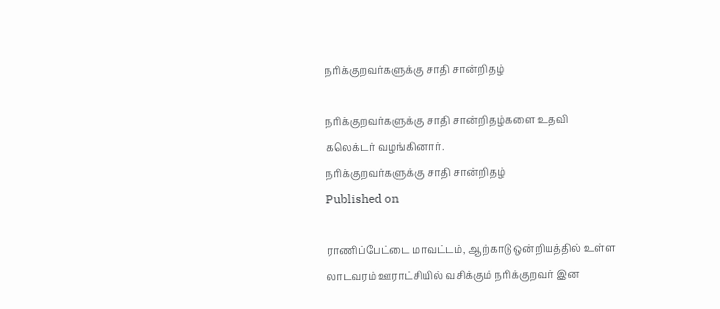நரிக்குறவர்களுக்கு சாதி சான்றிதழ்

நரிக்குறவர்களுக்கு சாதி சான்றிதழ்களை உதவி கலெக்டர் வழங்கினார்.
நரிக்குறவர்களுக்கு சாதி சான்றிதழ்
Published on

ராணிப்பேட்டை மாவட்டம், ஆற்காடு ஒன்றியத்தில் உள்ள லாடவரம் ஊராட்சியில் வசிக்கும் நரிக்குறவர் இன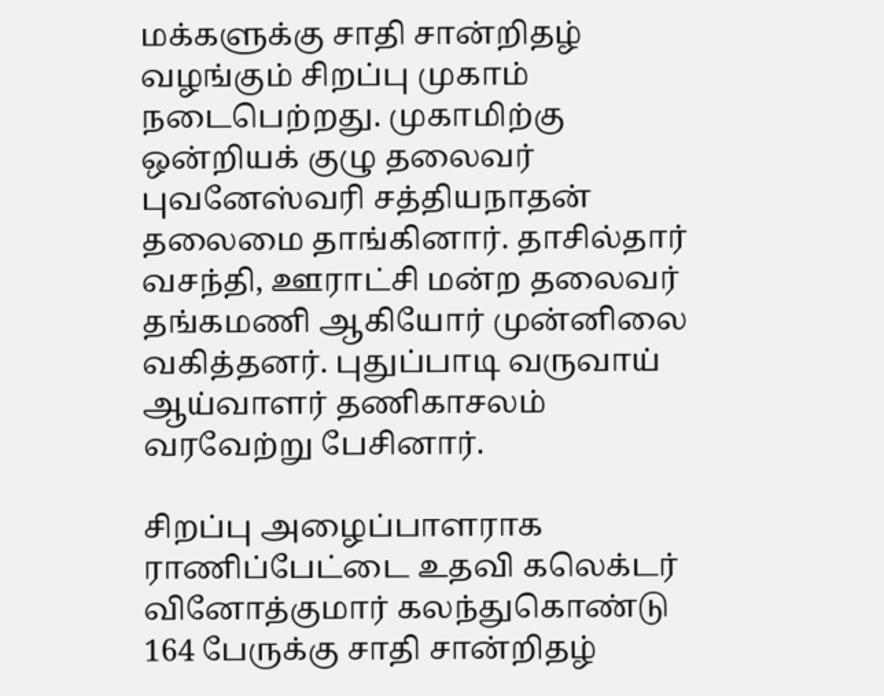மக்களுக்கு சாதி சான்றிதழ் வழங்கும் சிறப்பு முகாம் நடைபெற்றது. முகாமிற்கு ஒன்றியக் குழு தலைவர் புவனேஸ்வரி சத்தியநாதன் தலைமை தாங்கினார். தாசில்தார் வசந்தி, ஊராட்சி மன்ற தலைவர் தங்கமணி ஆகியோர் முன்னிலை வகித்தனர். புதுப்பாடி வருவாய் ஆய்வாளர் தணிகாசலம் வரவேற்று பேசினார்.

சிறப்பு அழைப்பாளராக ராணிப்பேட்டை உதவி கலெக்டர் வினோத்குமார் கலந்துகொண்டு 164 பேருக்கு சாதி சான்றிதழ்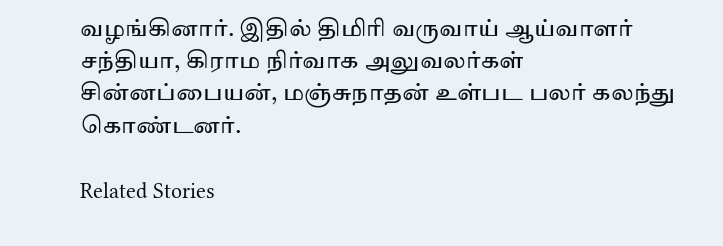வழங்கினார். இதில் திமிரி வருவாய் ஆய்வாளர் சந்தியா, கிராம நிர்வாக அலுவலர்கள் சின்னப்பையன், மஞ்சுநாதன் உள்பட பலர் கலந்து கொண்டனர்.

Related Stories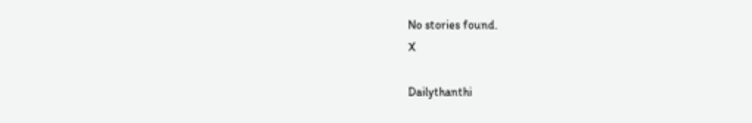No stories found.
X

Dailythanthi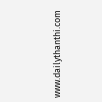www.dailythanthi.com